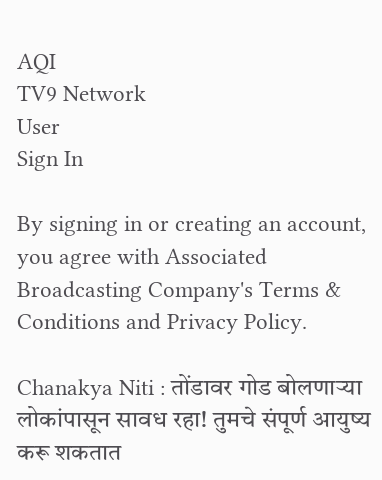AQI
TV9 Network
User
Sign In

By signing in or creating an account, you agree with Associated Broadcasting Company's Terms & Conditions and Privacy Policy.

Chanakya Niti : तोंडावर गोड बोलणाऱ्या लोकांपासून सावध रहा! तुमचे संपूर्ण आयुष्य करू शकतात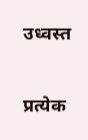उध्वस्त

प्रत्येक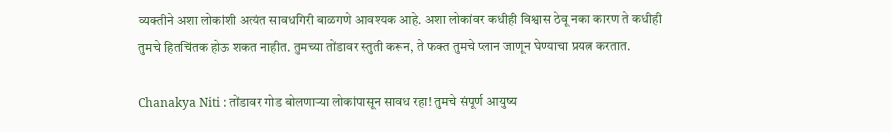व्यक्तीने अशा लोकांशी अत्यंत सावधगिरी बाळगणे आवश्यक आहे. अशा लोकांवर कधीही विश्वास ठेवू नका कारण ते कधीही तुमचे हितचिंतक होऊ शकत नाहीत. तुमच्या तोंडावर स्तुती करून, ते फक्त तुमचे प्लान जाणून घेण्याचा प्रयत्न करतात.

Chanakya Niti : तोंडावर गोड बोलणाऱ्या लोकांपासून सावध रहा! तुमचे संपूर्ण आयुष्य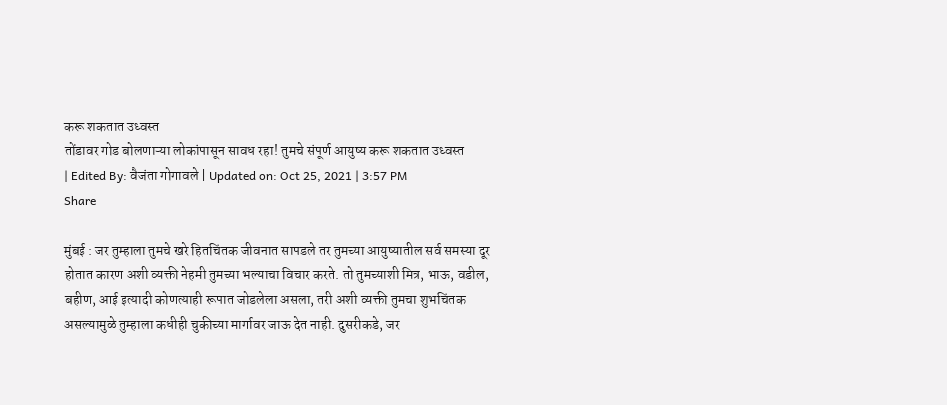करू शकतात उध्वस्त
तोंडावर गोड बोलणाऱ्या लोकांपासून सावध रहा! तुमचे संपूर्ण आयुष्य करू शकतात उध्वस्त
| Edited By: वैजंता गोगावले | Updated on: Oct 25, 2021 | 3:57 PM
Share

मुंबई : जर तुम्हाला तुमचे खरे हितचिंतक जीवनात सापडले तर तुमच्या आयुष्यातील सर्व समस्या दूर होतात कारण अशी व्यक्ती नेहमी तुमच्या भल्याचा विचार करते. तो तुमच्याशी मित्र, भाऊ, वडील, बहीण, आई इत्यादी कोणत्याही रूपात जोडलेला असला, तरी अशी व्यक्ती तुमचा शुभचिंतक असल्यामुळे तुम्हाला कधीही चुकीच्या मार्गावर जाऊ देत नाही. दुसरीकडे, जर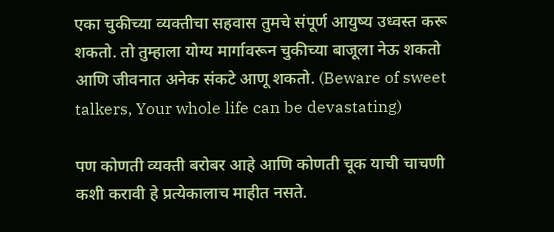एका चुकीच्या व्यक्तीचा सहवास तुमचे संपूर्ण आयुष्य उध्वस्त करू शकतो. तो तुम्हाला योग्य मार्गावरून चुकीच्या बाजूला नेऊ शकतो आणि जीवनात अनेक संकटे आणू शकतो. (Beware of sweet talkers, Your whole life can be devastating)

पण कोणती व्यक्ती बरोबर आहे आणि कोणती चूक याची चाचणी कशी करावी हे प्रत्येकालाच माहीत नसते.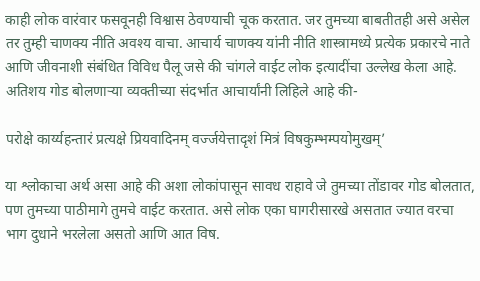काही लोक वारंवार फसवूनही विश्वास ठेवण्याची चूक करतात. जर तुमच्या बाबतीतही असे असेल तर तुम्ही चाणक्य नीति अवश्य वाचा. आचार्य चाणक्य यांनी नीति शास्त्रामध्ये प्रत्येक प्रकारचे नाते आणि जीवनाशी संबंधित विविध पैलू जसे की चांगले वाईट लोक इत्यादींचा उल्लेख केला आहे. अतिशय गोड बोलणाऱ्या व्यक्तीच्या संदर्भात आचार्यांनी लिहिले आहे की-

परोक्षे कार्य्यहन्तारं प्रत्यक्षे प्रियवादिनम् वर्ज्जयेत्तादृशं मित्रं विषकुम्भम्पयोमुखम्’

या श्लोकाचा अर्थ असा आहे की अशा लोकांपासून सावध राहावे जे तुमच्या तोंडावर गोड बोलतात, पण तुमच्या पाठीमागे तुमचे वाईट करतात. असे लोक एका घागरीसारखे असतात ज्यात वरचा भाग दुधाने भरलेला असतो आणि आत विष.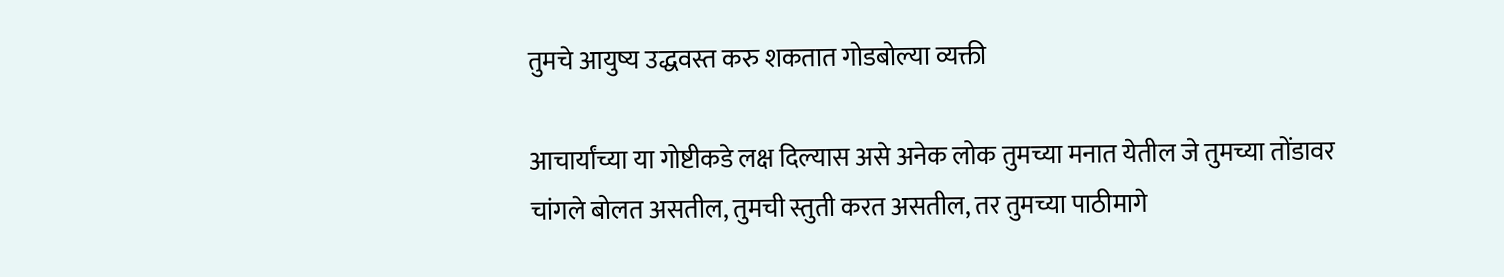तुमचे आयुष्य उद्धवस्त करु शकतात गोडबोल्या व्यक्ती

आचार्यांच्या या गोष्टीकडे लक्ष दिल्यास असे अनेक लोक तुमच्या मनात येतील जे तुमच्या तोंडावर चांगले बोलत असतील, तुमची स्तुती करत असतील, तर तुमच्या पाठीमागे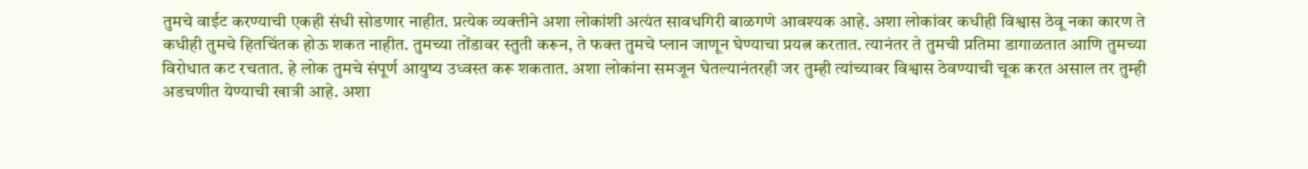तुमचे वाईट करण्याची एकही संधी सोडणार नाहीत. प्रत्येक व्यक्तीने अशा लोकांशी अत्यंत सावधगिरी बाळगणे आवश्यक आहे. अशा लोकांवर कधीही विश्वास ठेवू नका कारण ते कधीही तुमचे हितचिंतक होऊ शकत नाहीत. तुमच्या तोंडावर स्तुती करून, ते फक्त तुमचे प्लान जाणून घेण्याचा प्रयत्न करतात. त्यानंतर ते तुमची प्रतिमा डागाळतात आणि तुमच्या विरोधात कट रचतात. हे लोक तुमचे संपूर्ण आयुष्य उध्वस्त करू शकतात. अशा लोकांना समजून घेतल्यानंतरही जर तुम्ही त्यांच्यावर विश्वास ठेवण्याची चूक करत असाल तर तुम्ही अडचणीत येण्याची खात्री आहे. अशा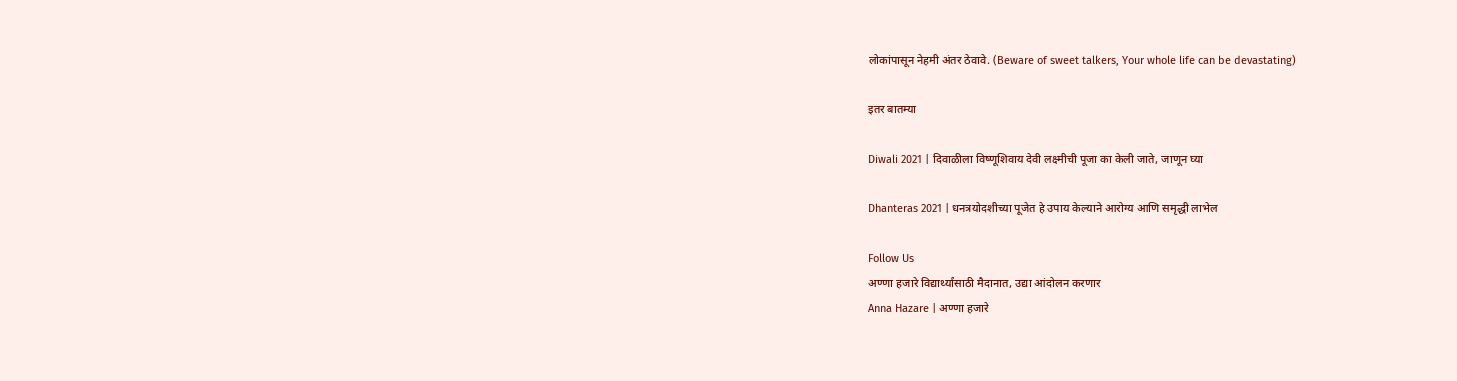लोकांपासून नेहमी अंतर ठेवावे. (Beware of sweet talkers, Your whole life can be devastating)

इतर बातम्या

Diwali 2021 | दिवाळीला विष्णूशिवाय देवी लक्ष्मीची पूजा का केली जाते, जाणून घ्या

Dhanteras 2021 | धनत्रयोदशीच्या पूजेत हे उपाय केल्याने आरोग्य आणि समृद्धी लाभेल

Follow Us
अण्णा हजारे विद्यार्थ्यांसाठी मैदानात, उद्या आंदोलन करणार
Anna Hazare | अण्णा हजारे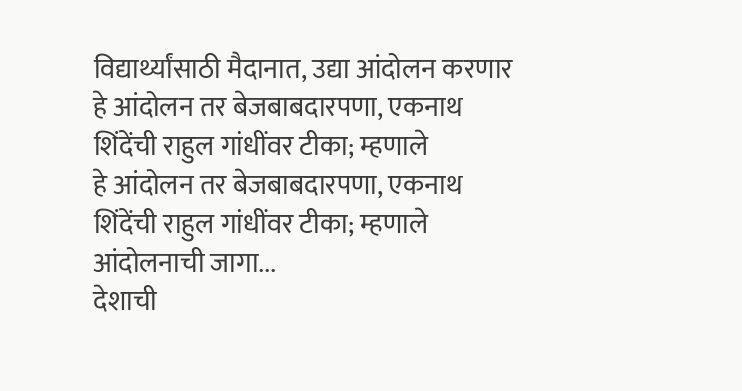विद्यार्थ्यांसाठी मैदानात, उद्या आंदोलन करणार
हे आंदोलन तर बेजबाबदारपणा, एकनाथ शिंदेंची राहुल गांधींवर टीका; म्हणाले
हे आंदोलन तर बेजबाबदारपणा, एकनाथ शिंदेंची राहुल गांधींवर टीका; म्हणाले आंदोलनाची जागा...
देशाची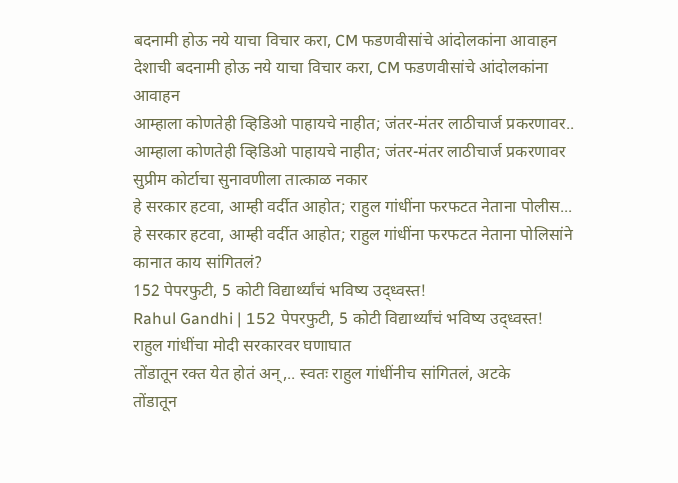बदनामी होऊ नये याचा विचार करा, CM फडणवीसांचे आंदोलकांना आवाहन
देशाची बदनामी होऊ नये याचा विचार करा, CM फडणवीसांचे आंदोलकांना आवाहन
आम्हाला कोणतेही व्हिडिओ पाहायचे नाहीत; जंतर-मंतर लाठीचार्ज प्रकरणावर..
आम्हाला कोणतेही व्हिडिओ पाहायचे नाहीत; जंतर-मंतर लाठीचार्ज प्रकरणावर सुप्रीम कोर्टाचा सुनावणीला तात्काळ नकार
हे सरकार हटवा, आम्ही वर्दीत आहोत; राहुल गांधींना फरफटत नेताना पोलीस...
हे सरकार हटवा, आम्ही वर्दीत आहोत; राहुल गांधींना फरफटत नेताना पोलिसांने कानात काय सांगितलं?
152 पेपरफुटी, 5 कोटी विद्यार्थ्यांचं भविष्य उद्ध्वस्त!
Rahul Gandhi | 152 पेपरफुटी, 5 कोटी विद्यार्थ्यांचं भविष्य उद्ध्वस्त! राहुल गांधींचा मोदी सरकारवर घणाघात
तोंडातून रक्त येत होतं अन्,.. स्वतः राहुल गांधींनीच सांगितलं, अटके
तोंडातून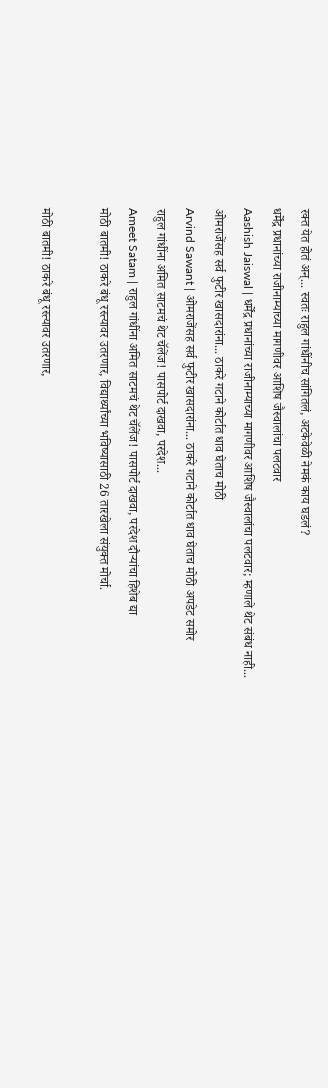रक्त येत होतं अन्... स्वतः राहुल गांधींनीच सांगितलं, अटकेवेळी नेमकं काय घडलं?
धर्मेंद्र प्रधानांच्या राजीनाम्याच्या मागणीवर आशिष जैस्वालांचा पलटवार
Aashish Jaiswal | धर्मेंद्र प्रधानांच्या राजीनाम्याच्या मागणीवर आशिष जैस्वालांचा पलटवार; म्हणाले थेट संबंध नाही...
ओमराजेंसह सर्व फुटीर खासदारांना... ठाकरे गटाने कोर्टात धाव घेताच मोठी
Arvind Sawant | ओमराजेंसह सर्व फुटीर खासदारांना... ठाकरे गटाने कोर्टात धाव घेताच मोठी अपडेट समोर
राहुल गांधींना अमित साटमचं थेट चॅलेंज! पासपोर्ट दाखवा, परदेश...
Ameet Satam | राहुल गांधींना अमित साटमचं थेट चॅलेंज! पासपोर्ट दाखवा, परदेश दौऱ्यांचा हिशेब द्या
मोठी बातमी! ठाकरे बंधू रस्त्यावर उतरणार, विद्यार्थ्यांच्या भविष्यासाठी 26 तारखेला संयुक्त मोर्चा.

मोठी बातमी! ठाकरे बंधू रस्त्यावर उतरणार,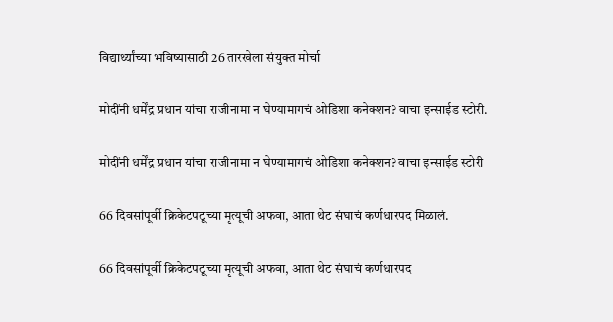विद्यार्थ्यांच्या भविष्यासाठी 26 तारखेला संयुक्त मोर्चा

मोदींनी धर्मेंद्र प्रधान यांचा राजीनामा न घेण्यामागचं ओडिशा कनेक्शन? वाचा इन्साईड स्टोरी.

मोदींनी धर्मेंद्र प्रधान यांचा राजीनामा न घेण्यामागचं ओडिशा कनेक्शन? वाचा इन्साईड स्टोरी

66 दिवसांपूर्वी क्रिकेटपटूच्या मृत्यूची अफवा, आता थेट संघाचं कर्णधारपद मिळालं.

66 दिवसांपूर्वी क्रिकेटपटूच्या मृत्यूची अफवा, आता थेट संघाचं कर्णधारपद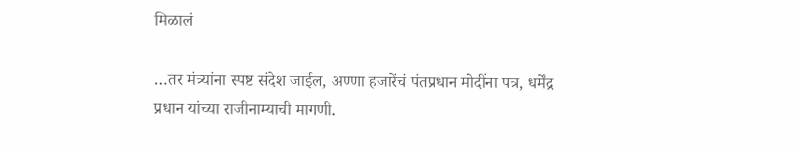मिळालं

…तर मंत्र्यांना स्पष्ट संदेश जाईल, अण्णा हजारेंचं पंतप्रधान मोदींना पत्र, धर्मेंद्र प्रधान यांच्या राजीनाम्याची मागणी.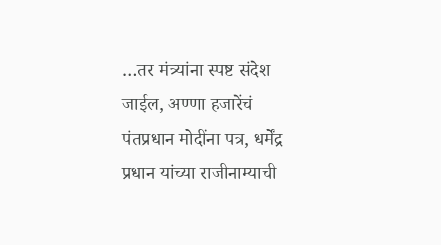…तर मंत्र्यांना स्पष्ट संदेश जाईल, अण्णा हजारेंचं पंतप्रधान मोदींना पत्र, धर्मेंद्र प्रधान यांच्या राजीनाम्याची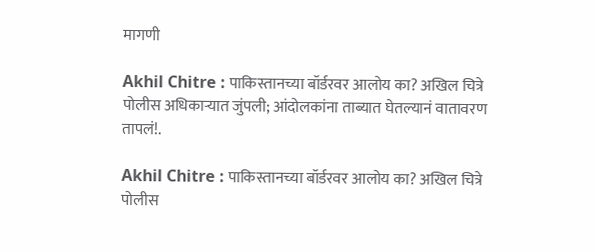मागणी

Akhil Chitre : पाकिस्तानच्या बॉर्डरवर आलोय का? अखिल चित्रे पोलीस अधिकाऱ्यात जुंपली; आंदोलकांना ताब्यात घेतल्यानं वातावरण तापलं!.

Akhil Chitre : पाकिस्तानच्या बॉर्डरवर आलोय का? अखिल चित्रे पोलीस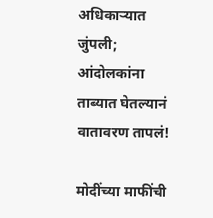अधिकाऱ्यात जुंपली; आंदोलकांना ताब्यात घेतल्यानं वातावरण तापलं!

मोदींच्या माफींची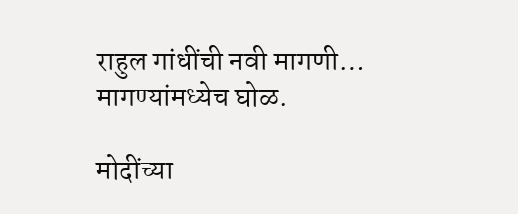राहुल गांधींची नवी मागणी… मागण्यांमध्येच घोळ.

मोदींच्या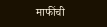माफींची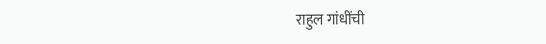राहुल गांधींची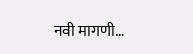नवी मागणी…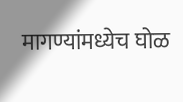मागण्यांमध्येच घोळ